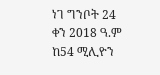ነገ ግንቦት 24 ቀን 2018 ዓ.ም ከ54 ሚሊዮን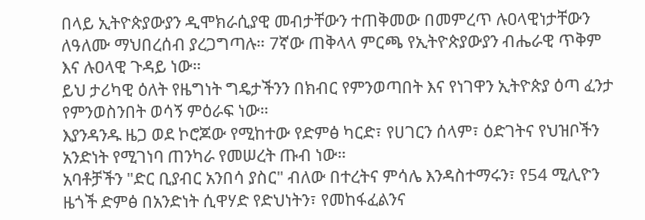በላይ ኢትዮጵያውያን ዲሞክራሲያዊ መብታቸውን ተጠቅመው በመምረጥ ሉዐላዊነታቸውን ለዓለሙ ማህበረሰብ ያረጋግጣሉ። 7ኛው ጠቅላላ ምርጫ የኢትዮጵያውያን ብሔራዊ ጥቅም እና ሉዐላዊ ጉዳይ ነው።
ይህ ታሪካዊ ዕለት የዜግነት ግዴታችንን በክብር የምንወጣበት እና የነገዋን ኢትዮጵያ ዕጣ ፈንታ የምንወስንበት ወሳኝ ምዕራፍ ነው።
እያንዳንዱ ዜጋ ወደ ኮሮጆው የሚከተው የድምፅ ካርድ፣ የሀገርን ሰላም፣ ዕድገትና የህዝቦችን አንድነት የሚገነባ ጠንካራ የመሠረት ጡብ ነው።
አባቶቻችን "ድር ቢያብር አንበሳ ያስር" ብለው በተረትና ምሳሌ እንዳስተማሩን፣ የ54 ሚሊዮን ዜጎች ድምፅ በአንድነት ሲዋሃድ የድህነትን፣ የመከፋፈልንና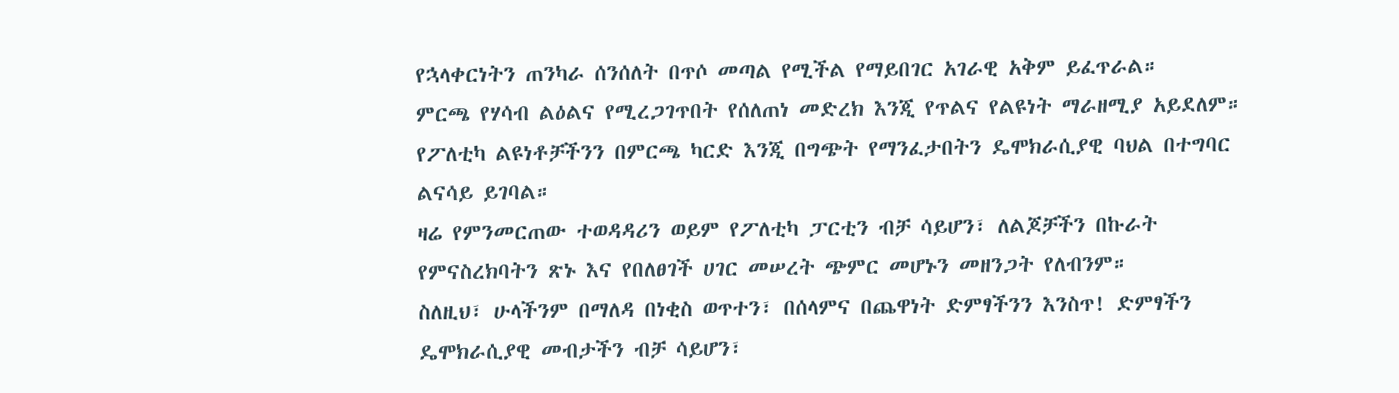የኋላቀርነትን ጠንካራ ሰንሰለት በጥሶ መጣል የሚችል የማይበገር አገራዊ አቅም ይፈጥራል።
ምርጫ የሃሳብ ልዕልና የሚረጋገጥበት የሰለጠነ መድረክ እንጂ የጥልና የልዩነት ማራዘሚያ አይደለም። የፖለቲካ ልዩነቶቻችንን በምርጫ ካርድ እንጂ በግጭት የማንፈታበትን ዴሞክራሲያዊ ባህል በተግባር ልናሳይ ይገባል።
ዛሬ የምንመርጠው ተወዳዳሪን ወይም የፖለቲካ ፓርቲን ብቻ ሳይሆን፣ ለልጆቻችን በኩራት የምናስረክባትን ጽኑ እና የበለፀገች ሀገር መሠረት ጭምር መሆኑን መዘንጋት የለብንም።
ስለዚህ፣ ሁላችንም በማለዳ በነቂስ ወጥተን፣ በሰላምና በጨዋነት ድምፃችንን እንስጥ! ድምፃችን ዴሞክራሲያዊ መብታችን ብቻ ሳይሆን፣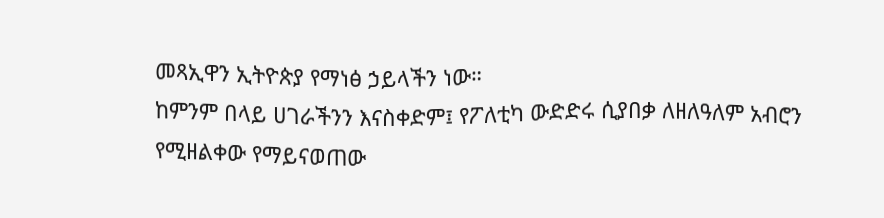መጻኢዋን ኢትዮጵያ የማነፅ ኃይላችን ነው።
ከምንም በላይ ሀገራችንን እናስቀድም፤ የፖለቲካ ውድድሩ ሲያበቃ ለዘለዓለም አብሮን የሚዘልቀው የማይናወጠው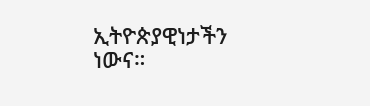ኢትዮጵያዊነታችን ነውና።